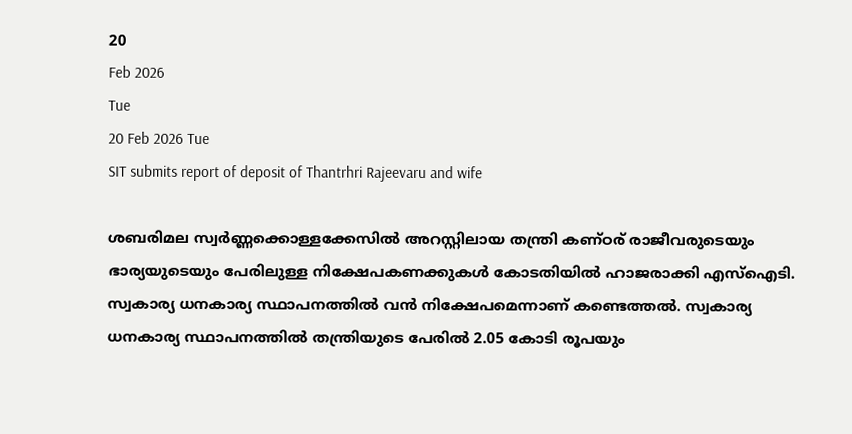20
Feb 2026
Tue
20 Feb 2026 Tue
SIT submits report of deposit of Thantrhri Rajeevaru and wife

ശബരിമല സ്വര്‍ണ്ണക്കൊള്ളക്കേസില്‍ അറസ്റ്റിലായ തന്ത്രി കണ്ഠര് രാജീവരുടെയും ഭാര്യയുടെയും പേരിലുള്ള നിക്ഷേപകണക്കുകള്‍ കോടതിയില്‍ ഹാജരാക്കി എസ്‌ഐടി. സ്വകാര്യ ധനകാര്യ സ്ഥാപനത്തില്‍ വന്‍ നിക്ഷേപമെന്നാണ് കണ്ടെത്തല്‍. സ്വകാര്യ ധനകാര്യ സ്ഥാപനത്തില്‍ തന്ത്രിയുടെ പേരില്‍ 2.05 കോടി രൂപയും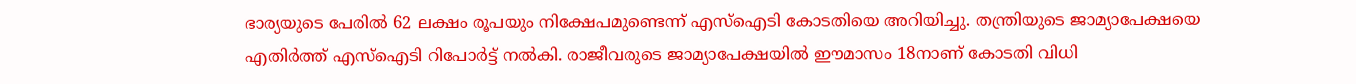ഭാര്യയുടെ പേരില്‍ 62 ലക്ഷം രൂപയും നിക്ഷേപമുണ്ടെന്ന് എസ്‌ഐടി കോടതിയെ അറിയിച്ചു. തന്ത്രിയുടെ ജാമ്യാപേക്ഷയെ എതിര്‍ത്ത് എസ്‌ഐടി റിപോര്‍ട്ട് നല്‍കി. രാജീവരുടെ ജാമ്യാപേക്ഷയില്‍ ഈമാസം 18നാണ് കോടതി വിധി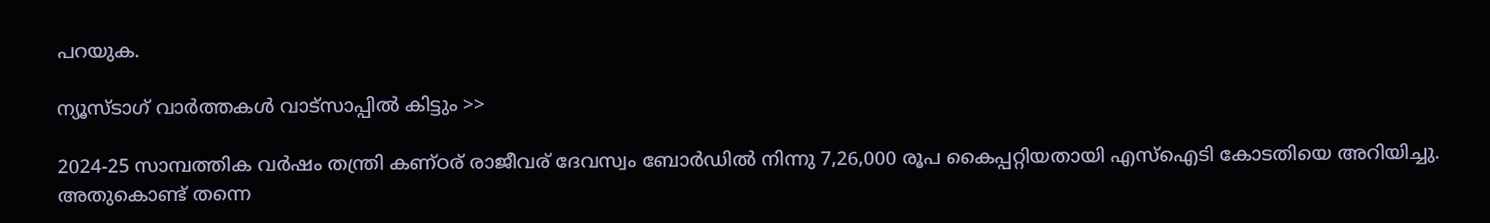പറയുക.

ന്യൂസ്ടാഗ് വാര്‍ത്തകള്‍ വാട്‌സാപ്പില്‍ കിട്ടും >>

2024-25 സാമ്പത്തിക വര്‍ഷം തന്ത്രി കണ്ഠര് രാജീവര് ദേവസ്വം ബോര്‍ഡില്‍ നിന്നു 7,26,000 രൂപ കൈപ്പറ്റിയതായി എസ്‌ഐടി കോടതിയെ അറിയിച്ചു. അതുകൊണ്ട് തന്നെ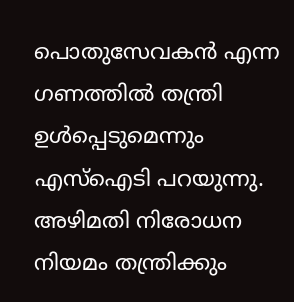പൊതുസേവകന്‍ എന്ന ഗണത്തില്‍ തന്ത്രി ഉള്‍പ്പെടുമെന്നും എസ്‌ഐടി പറയുന്നു. അഴിമതി നിരോധന നിയമം തന്ത്രിക്കും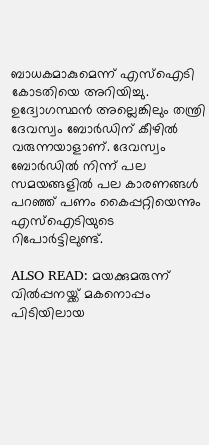ബാധകമാകുമെന്ന് എസ്‌ഐടി കോടതിയെ അറിയിച്ചു. ഉദ്വോഗസ്ഥന്‍ അല്ലെങ്കിലും തന്ത്രി ദേവസ്വം ബോര്‍ഡിന് കീഴില്‍ വരുന്നയാളാണ്. ദേവസ്വം ബോര്‍ഡില്‍ നിന്ന് പല സമയങ്ങളില്‍ പല കാരണങ്ങള്‍ പറഞ്ഞ് പണം കൈപ്പറ്റിയെന്നും എസ്‌ഐടിയുടെ റിപോര്‍ട്ടിലുണ്ട്.

ALSO READ: മയക്കുമരുന്ന് വിൽപ്പനയ്ക്ക് മകനൊപ്പം പിടിയിലായ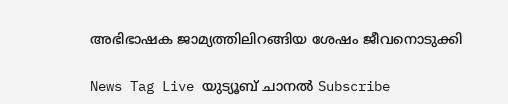അഭിഭാഷക ജാമ്യത്തിലിറങ്ങിയ ശേഷം ജീവനൊടുക്കി

News Tag Live യുട്യൂബ് ചാനല്‍ Subscribe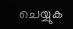ചെയ്യുക